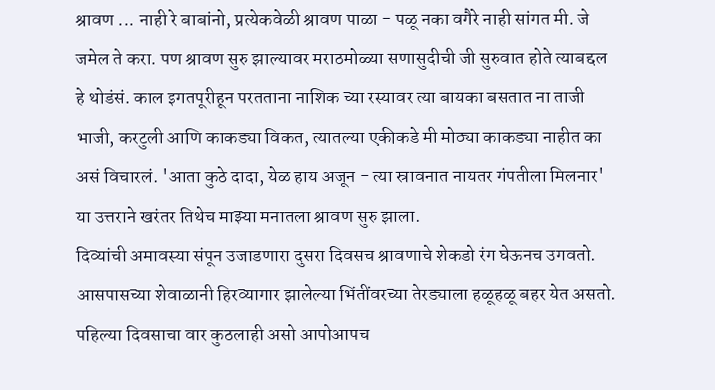श्रावण ... नाही रे बाबांनो, प्रत्येकवेळी श्रावण पाळा - पळू नका वगैरे नाही सांगत मी. जे जमेल ते करा. पण श्रावण सुरु झाल्यावर मराठमोळ्या सणासुदीची जी सुरुवात होते त्याबद्दल हे थोडंसं. काल इगतपूरीहून परतताना नाशिक च्या रस्यावर त्या बायका बसतात ना ताजी भाजी, करटुली आणि काकड्या विकत, त्यातल्या एकीकडे मी मोठ्या काकड्या नाहीत का असं विचारलं. 'आता कुठे दादा, येळ हाय अजून - त्या स्रावनात नायतर गंपतीला मिलनार' या उत्तराने खरंतर तिथेच माझ्या मनातला श्रावण सुरु झाला.
दिव्यांची अमावस्या संपून उजाडणारा दुसरा दिवसच श्रावणाचे शेकडो रंग घेऊनच उगवतो. आसपासच्या शेवाळानी हिरव्यागार झालेल्या भिंतींवरच्या तेरड्याला हळूहळू बहर येत असतो. पहिल्या दिवसाचा वार कुठलाही असो आपोआपच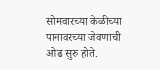सोमवारच्या केळीच्या पानावरच्या जेवणाची ओढ सुरु होते.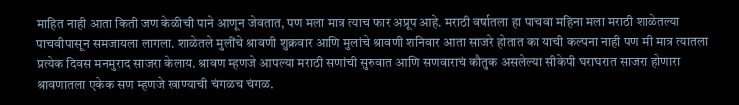माहित नाही आता किती जण केळीची पाने आणून जेवतात, पण मला मात्र त्याच फार अप्रूप आहे. मराठी वर्षातला हा पाचवा महिना मला मराठी शाळेतल्या पाचवीपासून समजायला लागला. शाळेतले मुलींचे श्रावणी शुक्रवार आणि मुलांचे श्रावणी शनिवार आता साजरे होतात का याची कल्पना नाही पण मी मात्र त्यातला प्रत्येक दिवस मनमुराद साजरा केलाय. श्रावण म्हणजे आपल्या मराठी सणांची सुरुवात आणि सणवाराचं कौतुक असलेल्या सीकेपी घराघरात साजरा होणारा श्रावणातला एकेक सण म्हणजे खाण्याची चंगळच चंगळ.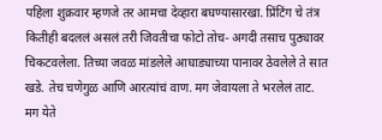पहिला शुक्रवार म्हणजे तर आमचा देव्हारा बघण्यासारखा. प्रिंटिंग चे तंत्र कितीही बदललं असलं तरी जिवतीचा फोटो तोच- अगदी तसाच पुठ्यावर चिकटवलेला. तिच्या जवळ मांडलेले आघाड्याच्या पानावर ठेवलेले ते सात खडे. तेच चणेगुळ आणि आरत्यांचं वाण. मग जेवायला ते भरलेलं ताट.
मग येते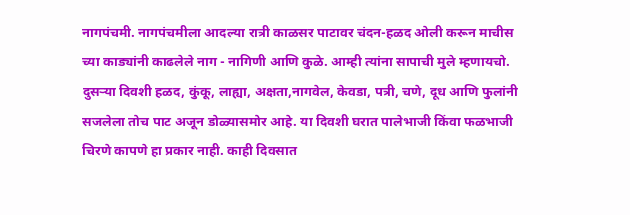नागपंचमी. नागपंचमीला आदल्या रात्री काळसर पाटावर चंदन-हळद ओली करून माचीस च्या काड्यांनी काढलेले नाग - नागिणी आणि कुळे. आम्ही त्यांना सापाची मुले म्हणायचो. दुसऱ्या दिवशी हळद, कुंकू, लाह्या, अक्षता,नागवेल, केवडा, पत्री, चणे, दूध आणि फुलांनी सजलेला तोच पाट अजून डोळ्यासमोर आहे. या दिवशी घरात पालेभाजी किंवा फळभाजी चिरणे कापणे हा प्रकार नाही. काही दिवसात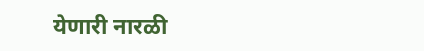येणारी नारळी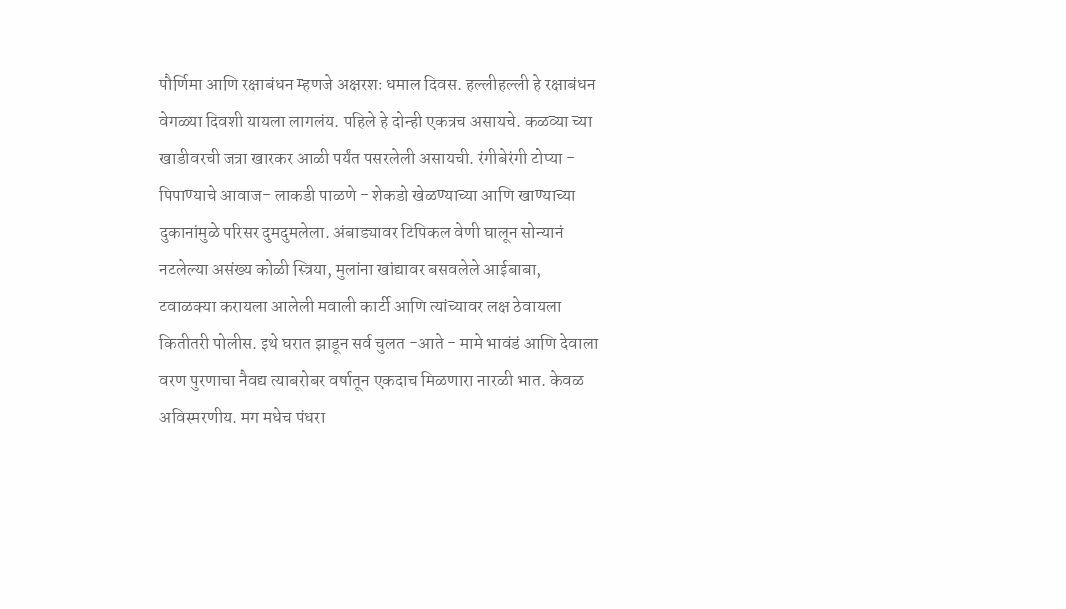पौर्णिमा आणि रक्षाबंधन म्हणजे अक्षरशः धमाल दिवस. हल्लीहल्ली हे रक्षाबंधन वेगळ्या दिवशी यायला लागलंय. पहिले हे दोन्ही एकत्रच असायचे. कळव्या च्या खाडीवरची जत्रा खारकर आळी पर्यंत पसरलेली असायची. रंगीबेरंगी टोप्या - पिपाण्याचे आवाज- लाकडी पाळणे - शेकडो खेळण्याच्या आणि खाण्याच्या दुकानांमुळे परिसर दुमदुमलेला. अंबाड्यावर टिपिकल वेणी घालून सोन्यानं नटलेल्या असंख्य कोळी स्त्रिया, मुलांना खांद्यावर बसवलेले आईबाबा, टवाळक्या करायला आलेली मवाली कार्टी आणि त्यांच्यावर लक्ष ठेवायला कितीतरी पोलीस. इथे घरात झाडून सर्व चुलत -आते - मामे भावंडं आणि देवाला वरण पुरणाचा नैवद्य त्याबरोबर वर्षातून एकदाच मिळणारा नारळी भात. केवळ अविस्मरणीय. मग मधेच पंधरा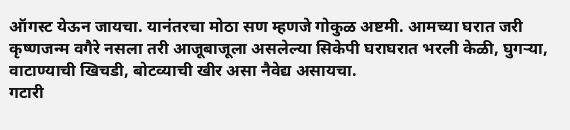ऑगस्ट येऊन जायचा. यानंतरचा मोठा सण म्हणजे गोकुळ अष्टमी. आमच्या घरात जरी कृष्णजन्म वगैरे नसला तरी आजूबाजूला असलेल्या सिकेपी घराघरात भरली केळी, घुगऱ्या, वाटाण्याची खिचडी, बोटव्याची खीर असा नैवेद्य असायचा.
गटारी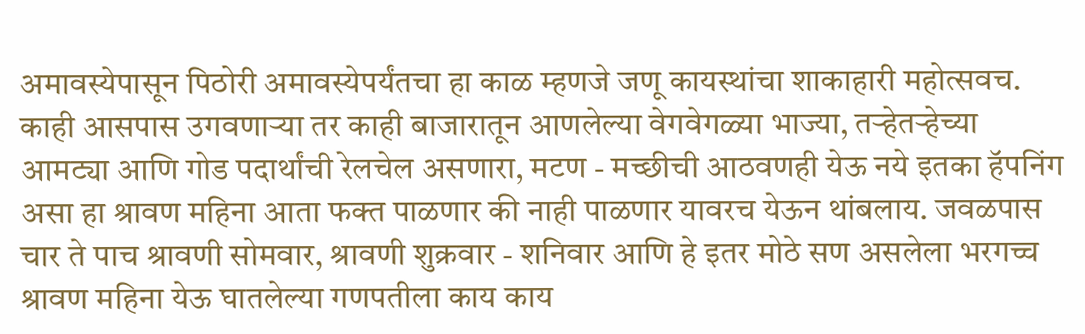अमावस्येपासून पिठोरी अमावस्येपर्यंतचा हा काळ म्हणजे जणू कायस्थांचा शाकाहारी महोत्सवच. काही आसपास उगवणाऱ्या तर काही बाजारातून आणलेल्या वेगवेगळ्या भाज्या, तऱ्हेतऱ्हेच्या आमट्या आणि गोड पदार्थांची रेलचेल असणारा, मटण - मच्छीची आठवणही येऊ नये इतका हॅपनिंग असा हा श्रावण महिना आता फक्त पाळणार की नाही पाळणार यावरच येऊन थांबलाय. जवळपास चार ते पाच श्रावणी सोमवार, श्रावणी शुक्रवार - शनिवार आणि हे इतर मोठे सण असलेला भरगच्च श्रावण महिना येऊ घातलेल्या गणपतीला काय काय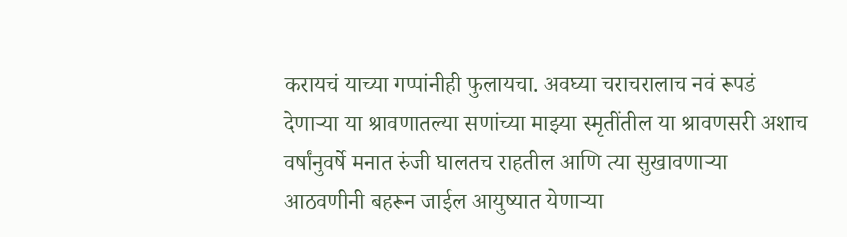करायचं याच्या गप्पांनीही फुलायचा. अवघ्या चराचरालाच नवं रूपडं देणाऱ्या या श्रावणातल्या सणांच्या माझ्या स्मृतींतील या श्रावणसरी अशाच वर्षांनुवर्षे मनात रुंजी घालतच राहतील आणि त्या सुखावणाऱ्या आठवणीनी बहरून जाईल आयुष्यात येणाऱ्या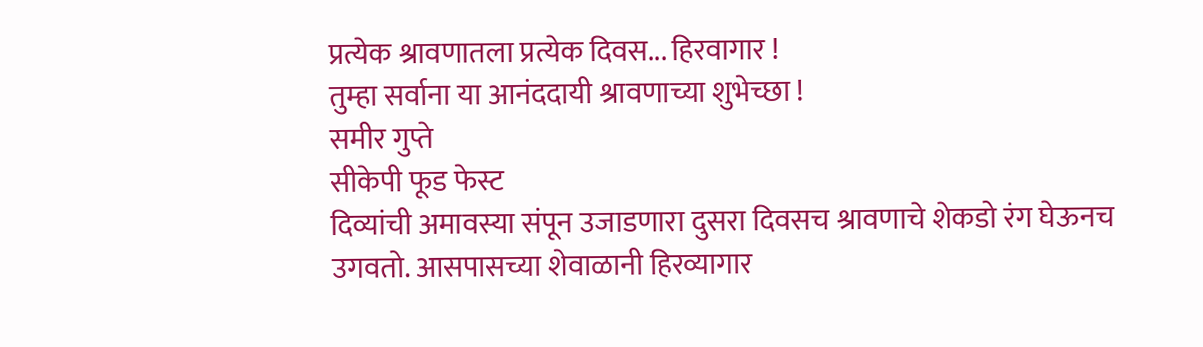प्रत्येक श्रावणातला प्रत्येक दिवस... हिरवागार !
तुम्हा सर्वाना या आनंददायी श्रावणाच्या शुभेच्छा !
समीर गुप्ते
सीकेपी फूड फेस्ट
दिव्यांची अमावस्या संपून उजाडणारा दुसरा दिवसच श्रावणाचे शेकडो रंग घेऊनच उगवतो. आसपासच्या शेवाळानी हिरव्यागार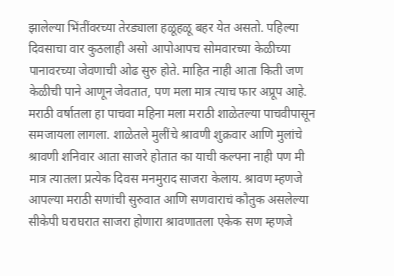झालेल्या भिंतींवरच्या तेरड्याला हळूहळू बहर येत असतो. पहिल्या दिवसाचा वार कुठलाही असो आपोआपच सोमवारच्या केळीच्या पानावरच्या जेवणाची ओढ सुरु होते. माहित नाही आता किती जण केळीची पाने आणून जेवतात, पण मला मात्र त्याच फार अप्रूप आहे. मराठी वर्षातला हा पाचवा महिना मला मराठी शाळेतल्या पाचवीपासून समजायला लागला. शाळेतले मुलींचे श्रावणी शुक्रवार आणि मुलांचे श्रावणी शनिवार आता साजरे होतात का याची कल्पना नाही पण मी मात्र त्यातला प्रत्येक दिवस मनमुराद साजरा केलाय. श्रावण म्हणजे आपल्या मराठी सणांची सुरुवात आणि सणवाराचं कौतुक असलेल्या सीकेपी घराघरात साजरा होणारा श्रावणातला एकेक सण म्हणजे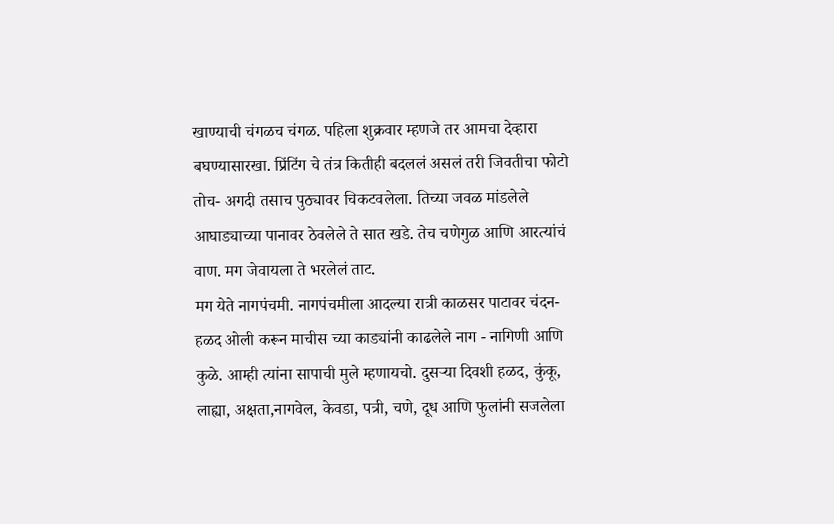खाण्याची चंगळच चंगळ. पहिला शुक्रवार म्हणजे तर आमचा देव्हारा बघण्यासारखा. प्रिंटिंग चे तंत्र कितीही बदललं असलं तरी जिवतीचा फोटो तोच- अगदी तसाच पुठ्यावर चिकटवलेला. तिच्या जवळ मांडलेले आघाड्याच्या पानावर ठेवलेले ते सात खडे. तेच चणेगुळ आणि आरत्यांचं वाण. मग जेवायला ते भरलेलं ताट.
मग येते नागपंचमी. नागपंचमीला आदल्या रात्री काळसर पाटावर चंदन-हळद ओली करून माचीस च्या काड्यांनी काढलेले नाग - नागिणी आणि कुळे. आम्ही त्यांना सापाची मुले म्हणायचो. दुसऱ्या दिवशी हळद, कुंकू, लाह्या, अक्षता,नागवेल, केवडा, पत्री, चणे, दूध आणि फुलांनी सजलेला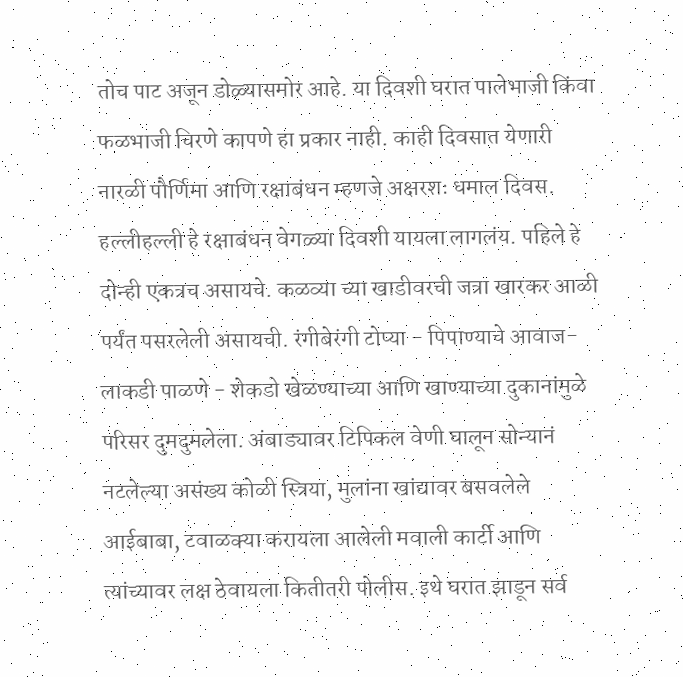तोच पाट अजून डोळ्यासमोर आहे. या दिवशी घरात पालेभाजी किंवा फळभाजी चिरणे कापणे हा प्रकार नाही. काही दिवसात येणारी नारळी पौर्णिमा आणि रक्षाबंधन म्हणजे अक्षरशः धमाल दिवस. हल्लीहल्ली हे रक्षाबंधन वेगळ्या दिवशी यायला लागलंय. पहिले हे दोन्ही एकत्रच असायचे. कळव्या च्या खाडीवरची जत्रा खारकर आळी पर्यंत पसरलेली असायची. रंगीबेरंगी टोप्या - पिपाण्याचे आवाज- लाकडी पाळणे - शेकडो खेळण्याच्या आणि खाण्याच्या दुकानांमुळे परिसर दुमदुमलेला. अंबाड्यावर टिपिकल वेणी घालून सोन्यानं नटलेल्या असंख्य कोळी स्त्रिया, मुलांना खांद्यावर बसवलेले आईबाबा, टवाळक्या करायला आलेली मवाली कार्टी आणि त्यांच्यावर लक्ष ठेवायला कितीतरी पोलीस. इथे घरात झाडून सर्व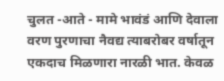चुलत -आते - मामे भावंडं आणि देवाला वरण पुरणाचा नैवद्य त्याबरोबर वर्षातून एकदाच मिळणारा नारळी भात. केवळ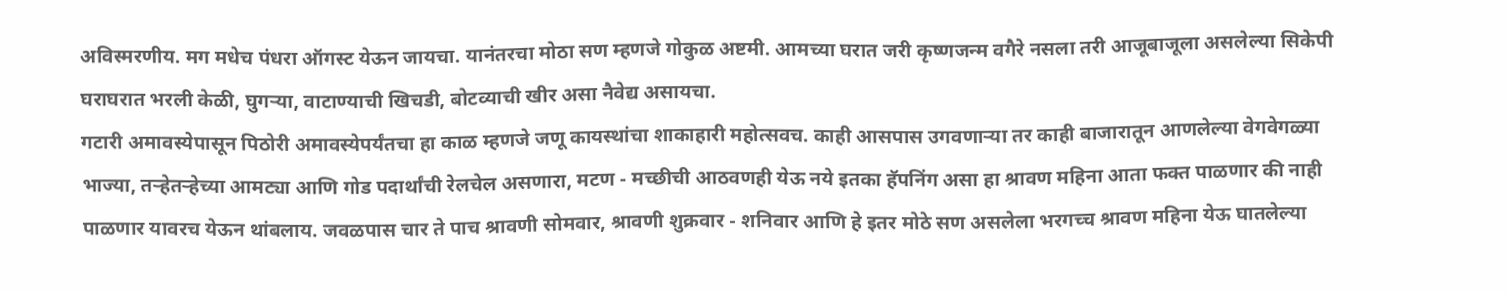अविस्मरणीय. मग मधेच पंधरा ऑगस्ट येऊन जायचा. यानंतरचा मोठा सण म्हणजे गोकुळ अष्टमी. आमच्या घरात जरी कृष्णजन्म वगैरे नसला तरी आजूबाजूला असलेल्या सिकेपी घराघरात भरली केळी, घुगऱ्या, वाटाण्याची खिचडी, बोटव्याची खीर असा नैवेद्य असायचा.
गटारी अमावस्येपासून पिठोरी अमावस्येपर्यंतचा हा काळ म्हणजे जणू कायस्थांचा शाकाहारी महोत्सवच. काही आसपास उगवणाऱ्या तर काही बाजारातून आणलेल्या वेगवेगळ्या भाज्या, तऱ्हेतऱ्हेच्या आमट्या आणि गोड पदार्थांची रेलचेल असणारा, मटण - मच्छीची आठवणही येऊ नये इतका हॅपनिंग असा हा श्रावण महिना आता फक्त पाळणार की नाही पाळणार यावरच येऊन थांबलाय. जवळपास चार ते पाच श्रावणी सोमवार, श्रावणी शुक्रवार - शनिवार आणि हे इतर मोठे सण असलेला भरगच्च श्रावण महिना येऊ घातलेल्या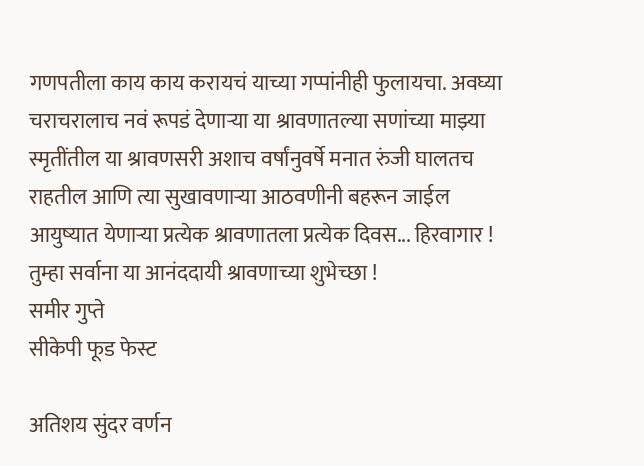गणपतीला काय काय करायचं याच्या गप्पांनीही फुलायचा. अवघ्या चराचरालाच नवं रूपडं देणाऱ्या या श्रावणातल्या सणांच्या माझ्या स्मृतींतील या श्रावणसरी अशाच वर्षांनुवर्षे मनात रुंजी घालतच राहतील आणि त्या सुखावणाऱ्या आठवणीनी बहरून जाईल आयुष्यात येणाऱ्या प्रत्येक श्रावणातला प्रत्येक दिवस... हिरवागार !
तुम्हा सर्वाना या आनंददायी श्रावणाच्या शुभेच्छा !
समीर गुप्ते
सीकेपी फूड फेस्ट

अतिशय सुंदर वर्णन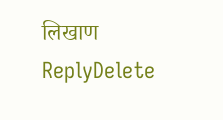लिखाण
ReplyDelete